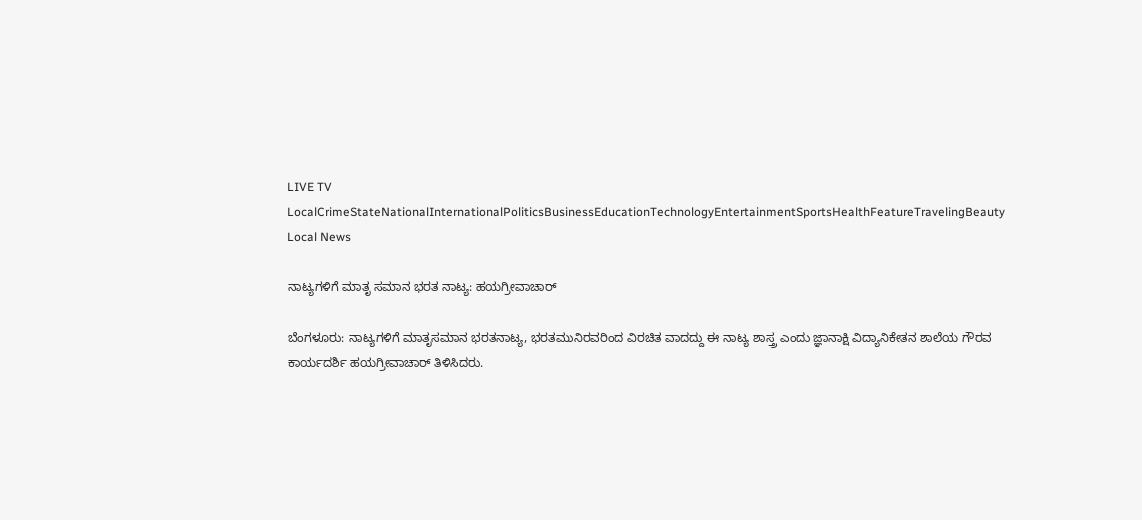LIVE TV LocalCrimeStateNationalInternationalPoliticsBusinessEducationTechnologyEntertainmentSportsHealthFeatureTravelingBeauty
Local News

ನಾಟ್ಯಗಳಿಗೆ ಮಾತೃ ಸಮಾನ ಭರತ ನಾಟ್ಯ: ಹಯಗ್ರೀವಾಚಾರ್

ಬೆಂಗಳೂರು: ನಾಟ್ಯಗಳಿಗೆ ಮಾತೃಸಮಾನ ಭರತನಾಟ್ಯ, ಭರತಮುನಿರವರಿಂದ ವಿರಚಿತ ವಾದದ್ದು ಈ ನಾಟ್ಯ ಶಾಸ್ತ್ರ ಎಂದು ಜ್ಞಾನಾಕ್ಷಿ ವಿದ್ಯಾನಿಕೇತನ ಶಾಲೆಯ ಗೌರವ ಕಾರ್ಯದರ್ಶಿ ಹಯಗ್ರೀವಾಚಾರ್ ತಿಳಿಸಿದರು.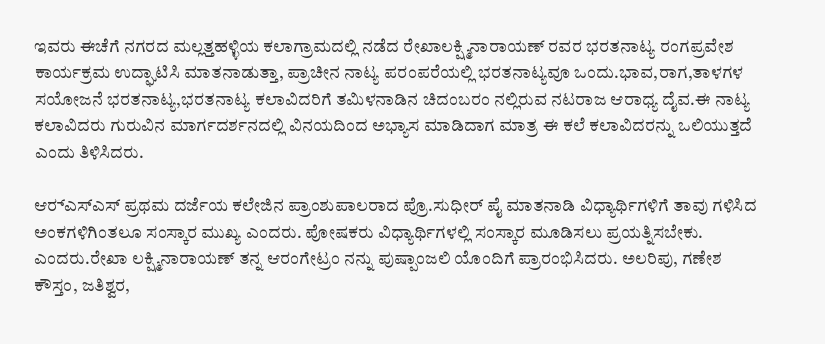ಇವರು ಈಚೆಗೆ ನಗರದ ಮಲ್ಲತ್ತಹಳ್ಳಿಯ ಕಲಾಗ್ರಾಮದಲ್ಲಿ ನಡೆದ ರೇಖಾಲಕ್ಷ್ಮಿನಾರಾಯಣ್ ರವರ ಭರತನಾಟ್ಯ ರಂಗಪ್ರವೇಶ ಕಾರ್ಯಕ್ರಮ ಉದ್ಘಾಟಿಸಿ ಮಾತನಾಡುತ್ತಾ, ಪ್ರಾಚೀನ ನಾಟ್ಯ ಪರಂಪರೆಯಲ್ಲಿ ಭರತನಾಟ್ಯವೂ ಒಂದು.ಭಾವ,ರಾಗ,ತಾಳಗಳ ಸಯೋಜನೆ ಭರತನಾಟ್ಯ,ಭರತನಾಟ್ಯ ಕಲಾವಿದರಿಗೆ ತಮಿಳನಾಡಿನ ಚಿದಂಬರಂ ನಲ್ಲಿರುವ ನಟರಾಜ ಆರಾಧ್ಯ ದೈವ.ಈ ನಾಟ್ಯ ಕಲಾವಿದರು ಗುರುವಿನ ಮಾರ್ಗದರ್ಶನದಲ್ಲಿ ವಿನಯದಿಂದ ಅಭ್ಯಾಸ ಮಾಡಿದಾಗ ಮಾತ್ರ ಈ ಕಲೆ ಕಲಾವಿದರನ್ನು ಒಲಿಯುತ್ತದೆ ಎಂದು ತಿಳಿಸಿದರು.

ಆರ್‍ಎಸ್‍ಎಸ್ ಪ್ರಥಮ ದರ್ಜೆಯ ಕಲೇಜಿನ ಪ್ರಾಂಶುಪಾಲರಾದ ಪ್ರೊ.ಸುಧೀರ್ ಪೈ ಮಾತನಾಡಿ ವಿಧ್ಯಾರ್ಥಿಗಳಿಗೆ ತಾವು ಗಳಿಸಿದ ಅಂಕಗಳಿಗಿಂತಲೂ ಸಂಸ್ಕಾರ ಮುಖ್ಯ ಎಂದರು. ಪೋಷಕರು ವಿಧ್ಯಾರ್ಥಿಗಳಲ್ಲಿ ಸಂಸ್ಕಾರ ಮೂಡಿಸಲು ಪ್ರಯತ್ನಿಸಬೇಕು. ಎಂದರು.ರೇಖಾ ಲಕ್ಷ್ಮಿನಾರಾಯಣ್ ತನ್ನ ಆರಂಗೇಟ್ರಂ ನನ್ನು ಪುಷ್ಪಾಂಜಲಿ ಯೊಂದಿಗೆ ಪ್ರಾರಂಭಿಸಿದರು. ಅಲರಿಪು, ಗಣೇಶ ಕೌಸ್ತಂ, ಜತಿಶ್ವರ,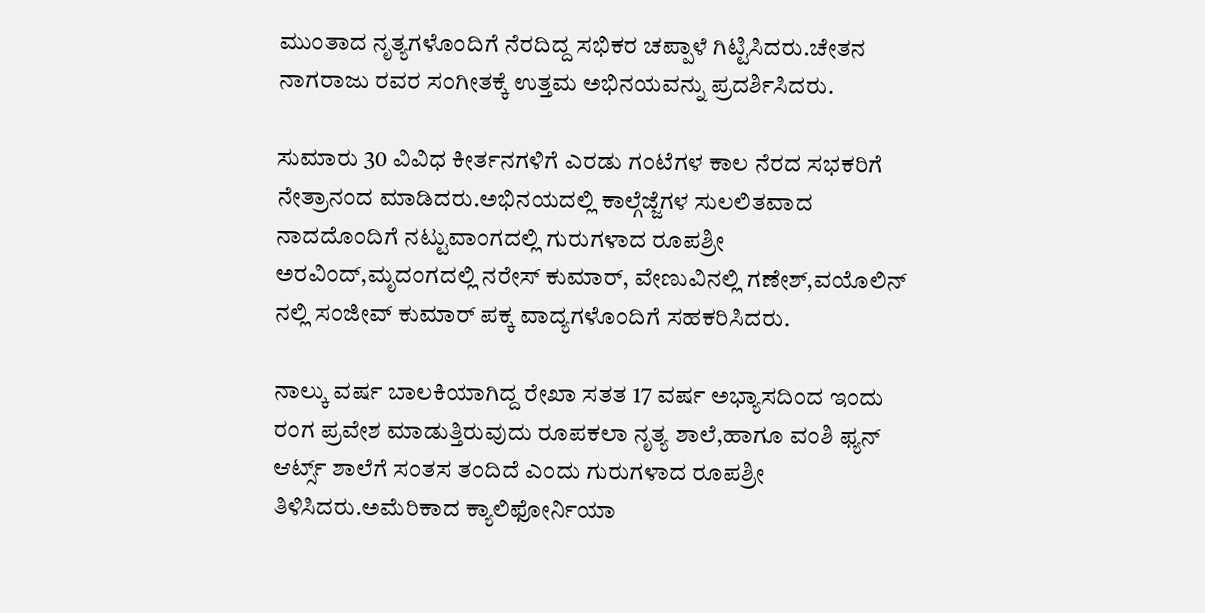ಮುಂತಾದ ನೃತ್ಯಗಳೊಂದಿಗೆ ನೆರದಿದ್ದ ಸಭಿಕರ ಚಪ್ಪಾಳೆ ಗಿಟ್ಟಿಸಿದರು.ಚೇತನ ನಾಗರಾಜು ರವರ ಸಂಗೀತಕ್ಕೆ ಉತ್ತಮ ಅಭಿನಯವನ್ನು ಪ್ರದರ್ಶಿಸಿದರು.

ಸುಮಾರು 30 ವಿವಿಧ ಕೀರ್ತನಗಳಿಗೆ ಎರಡು ಗಂಟೆಗಳ ಕಾಲ ನೆರದ ಸಭಕರಿಗೆ ನೇತ್ರಾನಂದ ಮಾಡಿದರು.ಅಭಿನಯದಲ್ಲಿ ಕಾಲ್ಗೆಜ್ಜೆಗಳ ಸುಲಲಿತವಾದ ನಾದದೊಂದಿಗೆ ನಟ್ಟುವಾಂಗದಲ್ಲಿ ಗುರುಗಳಾದ ರೂಪಶ್ರೀ ಅರವಿಂದ್,ಮೃದಂಗದಲ್ಲಿ ನರೇಸ್ ಕುಮಾರ್, ವೇಣುವಿನಲ್ಲಿ ಗಣೇಶ್,ವಯೊಲಿನ್ ನಲ್ಲಿ ಸಂಜೀವ್ ಕುಮಾರ್ ಪಕ್ಕ ವಾದ್ಯಗಳೊಂದಿಗೆ ಸಹಕರಿಸಿದರು.

ನಾಲ್ಕು ವರ್ಷ ಬಾಲಕಿಯಾಗಿದ್ದ ರೇಖಾ ಸತತ 17 ವರ್ಷ ಅಭ್ಯಾಸದಿಂದ ಇಂದು ರಂಗ ಪ್ರವೇಶ ಮಾಡುತ್ತಿರುವುದು ರೂಪಕಲಾ ನೃತ್ಯ ಶಾಲೆ,ಹಾಗೂ ವಂಶಿ ಫ್ಯನ್ ಆರ್ಟ್ಸ್ ಶಾಲೆಗೆ ಸಂತಸ ತಂದಿದೆ ಎಂದು ಗುರುಗಳಾದ ರೂಪಶ್ರೀ ತಿಳಿಸಿದರು.ಅಮೆರಿಕಾದ ಕ್ಯಾಲಿಫೋರ್ನಿಯಾ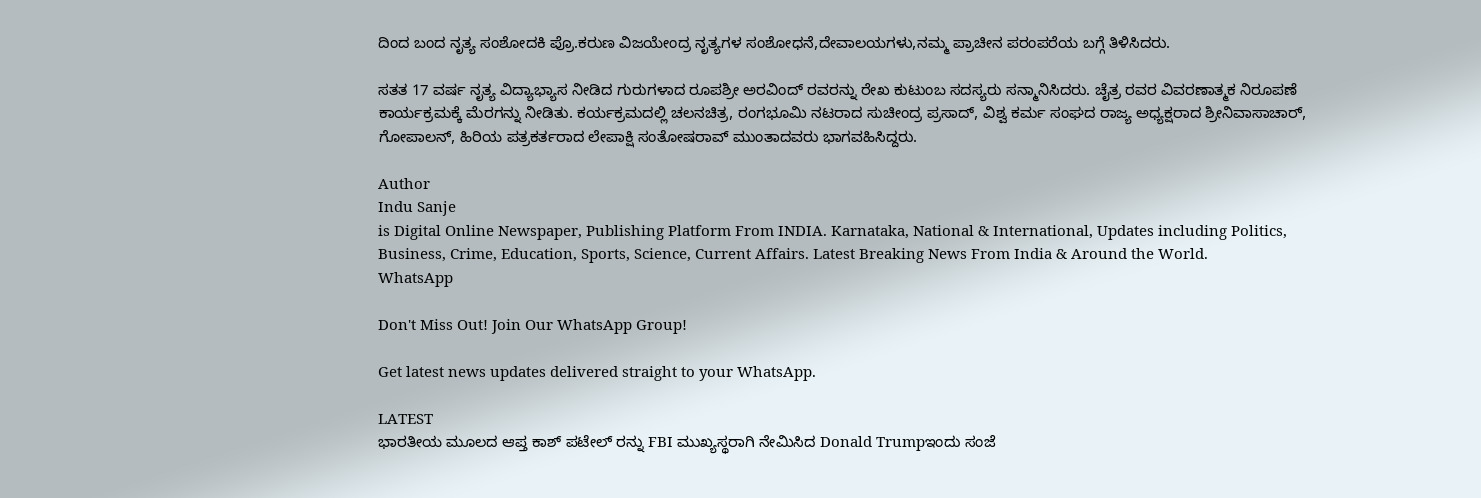ದಿಂದ ಬಂದ ನೃತ್ಯ ಸಂಶೋದಕಿ ಪ್ರೊ.ಕರುಣ ವಿಜಯೇಂದ್ರ ನೃತ್ಯಗಳ ಸಂಶೋಧನೆ,ದೇವಾಲಯಗಳು,ನಮ್ಮ ಪ್ರಾಚೀನ ಪರಂಪರೆಯ ಬಗ್ಗೆ ತಿಳಿಸಿದರು.

ಸತತ 17 ವರ್ಷ ನೃತ್ಯ ವಿದ್ಯಾಭ್ಯಾಸ ನೀಡಿದ ಗುರುಗಳಾದ ರೂಪಶ್ರೀ ಅರವಿಂದ್ ರವರನ್ನು ರೇಖ ಕುಟುಂಬ ಸದಸ್ಯರು ಸನ್ಮಾನಿಸಿದರು. ಚೈತ್ರ ರವರ ವಿವರಣಾತ್ಮಕ ನಿರೂಪಣೆ ಕಾರ್ಯಕ್ರಮಕ್ಕೆ ಮೆರಗನ್ನು ನೀಡಿತು. ಕರ್ಯಕ್ರಮದಲ್ಲಿ ಚಲನಚಿತ್ರ, ರಂಗಭೂಮಿ ನಟರಾದ ಸುಚೀಂದ್ರ ಪ್ರಸಾದ್, ವಿಶ್ವ ಕರ್ಮ ಸಂಘದ ರಾಜ್ಯ ಅಧ್ಯಕ್ಷರಾದ ಶ್ರೀನಿವಾಸಾಚಾರ್, ಗೋಪಾಲನ್, ಹಿರಿಯ ಪತ್ರಕರ್ತರಾದ ಲೇಪಾಕ್ಷಿ ಸಂತೋಷರಾವ್ ಮುಂತಾದವರು ಭಾಗವಹಿಸಿದ್ದರು.

Author
Indu Sanje
is Digital Online Newspaper, Publishing Platform From INDIA. Karnataka, National & International, Updates including Politics, Business, Crime, Education, Sports, Science, Current Affairs. Latest Breaking News From India & Around the World.
WhatsApp

Don't Miss Out! Join Our WhatsApp Group!

Get latest news updates delivered straight to your WhatsApp.

LATEST
ಭಾರತೀಯ ಮೂಲದ ಆಪ್ತ ಕಾಶ್ ಪಟೇಲ್ ರನ್ನು FBI ಮುಖ್ಯಸ್ಥರಾಗಿ ನೇಮಿಸಿದ Donald Trumpಇಂದು ಸಂಜೆ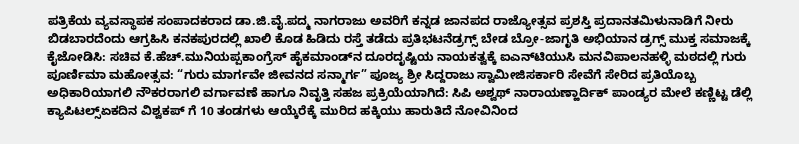ಪತ್ರಿಕೆಯ ವ್ಯವಸ್ಥಾಪಕ ಸಂಪಾದಕರಾದ ಡಾ.ಜಿ.ವೈ.ಪದ್ಮ ನಾಗರಾಜು ಅವರಿಗೆ ಕನ್ನಡ ಜಾನಪದ ರಾಜ್ಯೋತ್ಸವ ಪ್ರಶಸ್ತಿ ಪ್ರದಾನತಮಿಳುನಾಡಿಗೆ ನೀರು ಬಿಡಬಾರದೆಂದು ಆಗ್ರಹಿಸಿ ಕನಕಪುರದಲ್ಲಿ ಖಾಲಿ ಕೊಡ ಹಿಡಿದು ರಸ್ತೆ ತಡೆದು ಪ್ರತಿಭಟನೆಡ್ರಗ್ಸ್ ಬೇಡ ಬ್ರೋ-ಜಾಗೃತಿ ಅಭಿಯಾನ ಡ್ರಗ್ಸ್ ಮುಕ್ತ ಸಮಾಜಕ್ಕೆ ಕೈಜೋಡಿಸಿ: ಸಚಿವ ಕೆ.ಹೆಚ್.ಮುನಿಯಪ್ಪಕಾಂಗ್ರೆಸ್ ಹೈಕಮಾಂಡ್‌ನ ದೂರದೃಷ್ಟಿಯ ನಾಯಕತ್ವಕ್ಕೆ ಐಎನ್‌ಟಿಯುಸಿ ಮನವಿಪಾಲನಹಳ್ಳಿ ಮಠದಲ್ಲಿ ಗುರು ಪೂರ್ಣಿಮಾ ಮಹೋತ್ಸವ: “ಗುರು ಮಾರ್ಗವೇ ಜೀವನದ ಸನ್ಮಾರ್ಗ” ಪೂಜ್ಯ ಶ್ರೀ ಸಿದ್ದರಾಜು ಸ್ವಾಮೀಜಿಸರ್ಕಾರಿ ಸೇವೆಗೆ ಸೇರಿದ ಪ್ರತಿಯೊಬ್ಬ ಅಧಿಕಾರಿಯಾಗಲಿ ನೌಕರರಾಗಲಿ ವರ್ಗಾವಣೆ ಹಾಗೂ ನಿವೃತ್ತಿ ಸಹಜ ಪ್ರಕ್ರಿಯೆಯಾಗಿದೆ: ಸಿಪಿ ಅಶ್ವಥ್ ನಾರಾಯಣ್ಹಾರ್ದಿಕ್ ಪಾಂಡ್ಯರ ಮೇಲೆ ಕಣ್ಣಿಟ್ಟ ಡೆಲ್ಲಿ ಕ್ಯಾಪಿಟಲ್ಸ್ಏಕದಿನ ವಿಶ್ವಕಪ್ ಗೆ 10 ತಂಡಗಳು ಆಯ್ಕೆರೆಕ್ಕೆ ಮುರಿದ ಹಕ್ಕಿಯು ಹಾರುತಿದೆ ನೋವಿನಿಂದ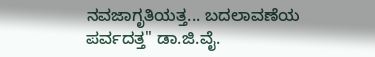ನವಜಾಗೃತಿಯತ್ತ... ಬದಲಾವಣೆಯ ಪರ್ವದತ್ತ" ಡಾ.ಜಿ.ವೈ.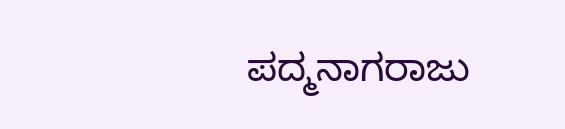ಪದ್ಮನಾಗರಾಜು